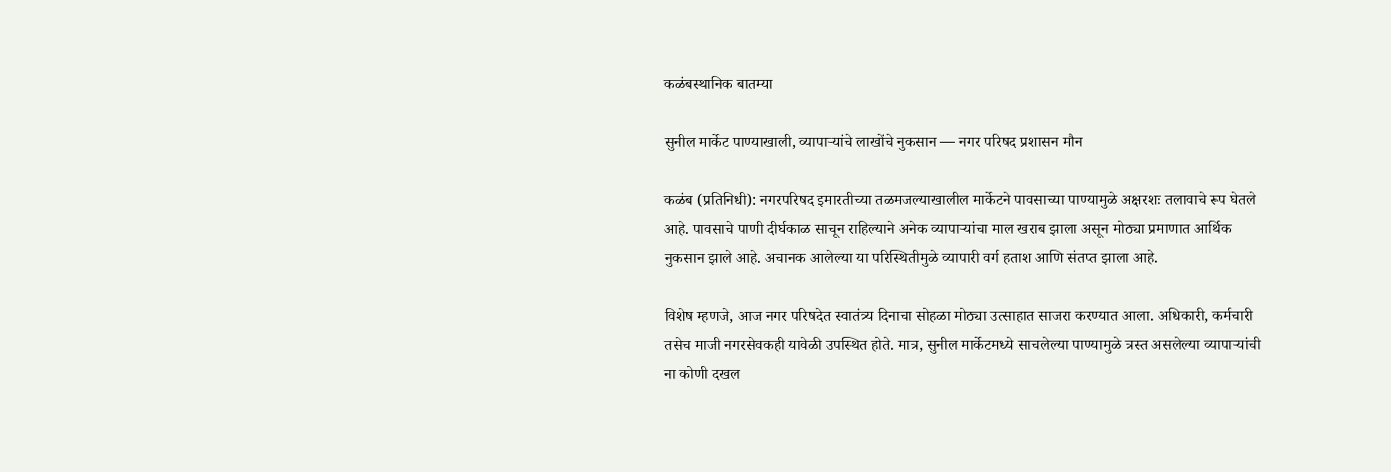कळंबस्थानिक बातम्या

सुनील मार्केट पाण्याखाली, व्यापाऱ्यांचे लाखोंचे नुकसान — नगर परिषद प्रशासन मौन

कळंब (प्रतिनिधी): नगरपरिषद इमारतीच्या तळमजल्याखालील मार्केटने पावसाच्या पाण्यामुळे अक्षरशः तलावाचे रूप घेतले आहे. पावसाचे पाणी दीर्घकाळ साचून राहिल्याने अनेक व्यापाऱ्यांचा माल खराब झाला असून मोठ्या प्रमाणात आर्थिक नुकसान झाले आहे. अचानक आलेल्या या परिस्थितीमुळे व्यापारी वर्ग हताश आणि संतप्त झाला आहे.

विशेष म्हणजे, आज नगर परिषदेत स्वातंत्र्य दिनाचा सोहळा मोठ्या उत्साहात साजरा करण्यात आला. अधिकारी, कर्मचारी तसेच माजी नगरसेवकही यावेळी उपस्थित होते. मात्र, सुनील मार्केटमध्ये साचलेल्या पाण्यामुळे त्रस्त असलेल्या व्यापाऱ्यांची ना कोणी दखल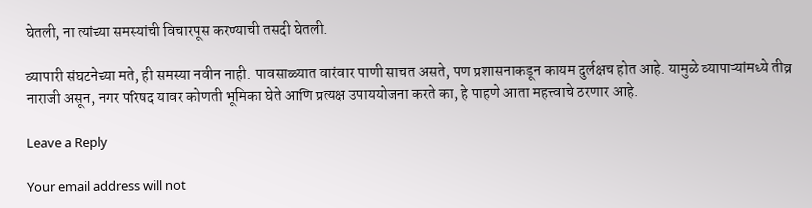घेतली, ना त्यांच्या समस्यांची विचारपूस करण्याची तसदी घेतली.

व्यापारी संघटनेच्या मते, ही समस्या नवीन नाही. पावसाळ्यात वारंवार पाणी साचत असते, पण प्रशासनाकडून कायम दुर्लक्षच होत आहे. यामुळे व्यापाऱ्यांमध्ये तीव्र नाराजी असून, नगर परिषद यावर कोणती भूमिका घेते आणि प्रत्यक्ष उपाययोजना करते का, हे पाहणे आता महत्त्वाचे ठरणार आहे.

Leave a Reply

Your email address will not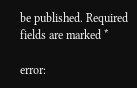be published. Required fields are marked *

error: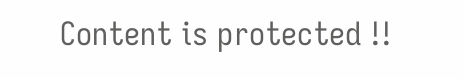Content is protected !!